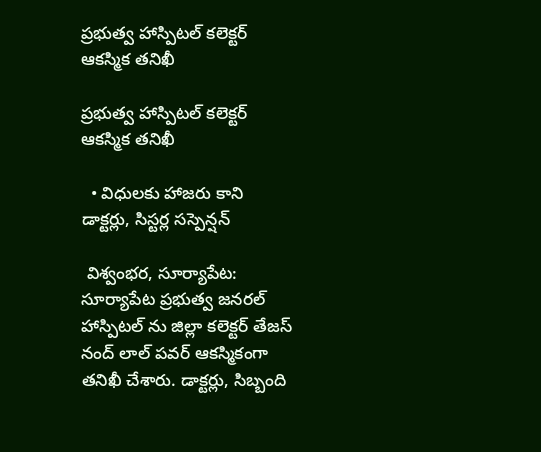ప్రభుత్వ హాస్పిటల్ కలెక్టర్ ఆకస్మిక తనిఖీ

ప్రభుత్వ హాస్పిటల్ కలెక్టర్ ఆకస్మిక తనిఖీ

  • విధులకు హాజరు కాని  డాక్టర్లు, సిస్టర్ల సస్పెన్షన్

 విశ్వంభర, సూర్యాపేట: సూర్యాపేట ప్రభుత్వ జనరల్ హాస్పిటల్ ను జిల్లా కలెక్టర్ తేజస్ నంద్ లాల్ పవర్ ఆకస్మికంగా తనిఖీ చేశారు. డాక్టర్లు, సిబ్బంది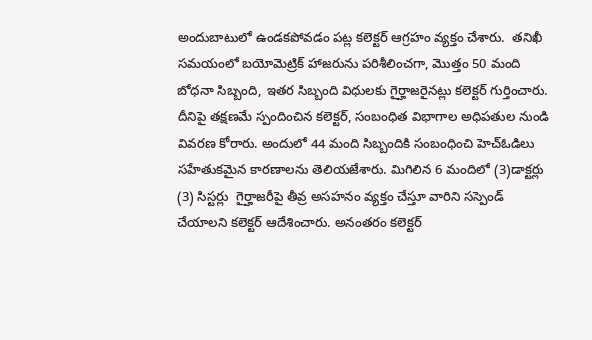అందుబాటులో ఉండకపోవడం పట్ల కలెక్టర్ ఆగ్రహం వ్యక్తం చేశారు.  తనిఖీ సమయంలో బయోమెట్రిక్ హాజరును పరిశీలించగా, మొత్తం 50 మంది బోధనా సిబ్బంది, ఇతర సిబ్బంది విధులకు గైర్హాజరైనట్లు కలెక్టర్ గుర్తించారు. దీనిపై తక్షణమే స్పందించిన కలెక్టర్, సంబంధిత విభాగాల అధిపతుల నుండి వివరణ కోరారు. అందులో 44 మంది సిబ్బందికి సంబంధించి హెచ్ఓడిలు సహేతుకమైన కారణాలను తెలియజేశారు. మిగిలిన 6 మందిలో (3)డాక్టర్లు (3) సిస్టర్లు  గైర్హాజరీపై తీవ్ర అసహనం వ్యక్తం చేస్తూ వారిని సస్పెండ్ చేయాలని కలెక్టర్ ఆదేశించారు. అనంతరం కలెక్టర్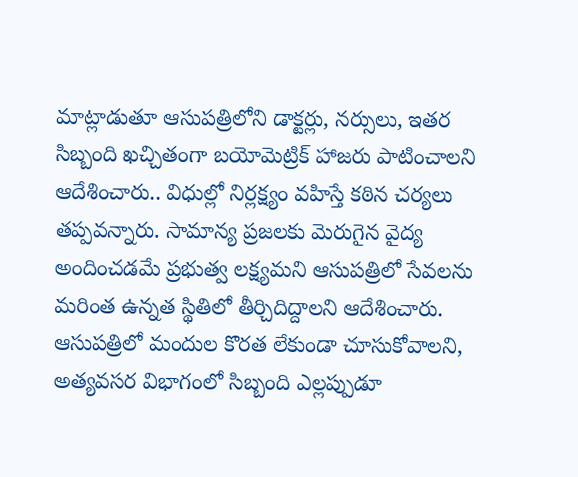మాట్లాడుతూ ఆసుపత్రిలోని డాక్టర్లు, నర్సులు, ఇతర సిబ్బంది ఖచ్చితంగా బయోమెట్రిక్ హాజరు పాటించాలని ఆదేశించారు.. విధుల్లో నిర్లక్ష్యం వహిస్తే కఠిన చర్యలు తప్పవన్నారు. సామాన్య ప్రజలకు మెరుగైన వైద్య అందించడమే ప్రభుత్వ లక్ష్యమని ఆసుపత్రిలో సేవలను మరింత ఉన్నత స్థితిలో తీర్చిదిద్దాలని ఆదేశించారు. ఆసుపత్రిలో మందుల కొరత లేకుండా చూసుకోవాలని, అత్యవసర విభాగంలో సిబ్బంది ఎల్లప్పుడూ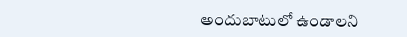అందుబాటులో ఉండాలని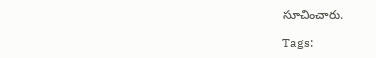సూచించారు.

Tags: